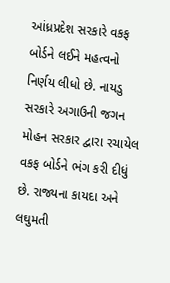આંધ્રપ્રદેશ સરકારે વકફ બોર્ડને લઈને મહત્વનો નિર્ણય લીધો છે. નાયડુ સરકારે અગાઉની જગન મોહન સરકાર દ્વારા રચાયેલ વકફ બોર્ડને ભંગ કરી દીધું છે. રાજ્યના કાયદા અને લઘુમતી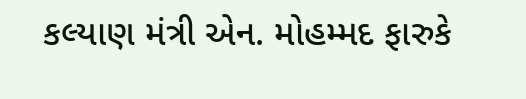કલ્યાણ મંત્રી એન. મોહમ્મદ ફારુકે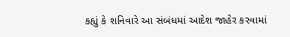કહ્યું કે શનિવારે આ સંબંધમાં આદેશ જાહેર કરવામાં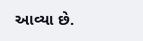આવ્યા છે.